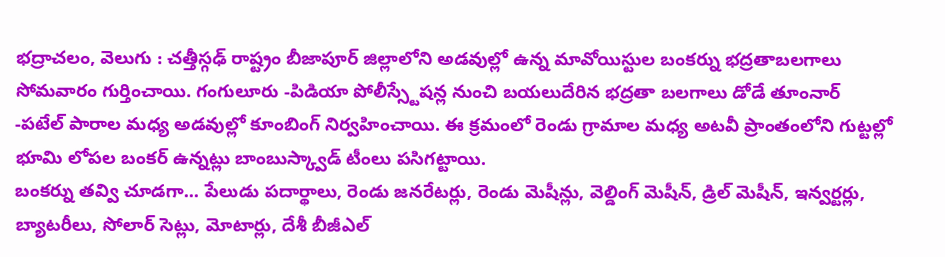భద్రాచలం, వెలుగు : చత్తీస్గఢ్ రాష్ట్రం బీజాపూర్ జిల్లాలోని అడవుల్లో ఉన్న మావోయిస్టుల బంకర్ను భద్రతాబలగాలు సోమవారం గుర్తించాయి. గంగులూరు -పిడియా పోలీస్స్టేషన్ల నుంచి బయలుదేరిన భద్రతా బలగాలు డోడే తూంనార్ -పటేల్ పారాల మధ్య అడవుల్లో కూంబింగ్ నిర్వహించాయి. ఈ క్రమంలో రెండు గ్రామాల మధ్య అటవీ ప్రాంతంలోని గుట్టల్లో భూమి లోపల బంకర్ ఉన్నట్లు బాంబుస్క్వాడ్ టీంలు పసిగట్టాయి.
బంకర్ను తవ్వి చూడగా... పేలుడు పదార్థాలు, రెండు జనరేటర్లు, రెండు మెషీన్లు, వెల్డింగ్ మెషీన్, డ్రిల్ మెషీన్, ఇన్వర్టర్లు, బ్యాటరీలు, సోలార్ సెట్లు, మోటార్లు, దేశీ బీజీఎల్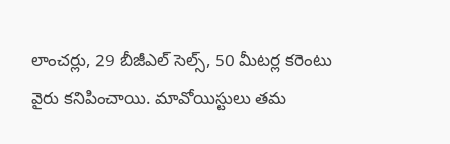లాంచర్లు, 29 బీజీఎల్ సెల్స్, 50 మీటర్ల కరెంటు వైరు కనిపించాయి. మావోయిస్టులు తమ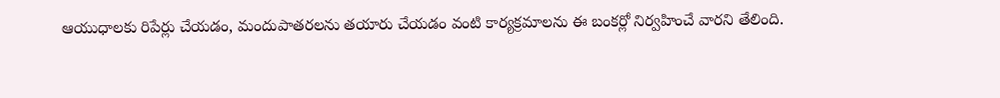ఆయుధాలకు రిపేర్లు చేయడం, మందుపాతరలను తయారు చేయడం వంటి కార్యక్రమాలను ఈ బంకర్లో నిర్వహించే వారని తేలింది.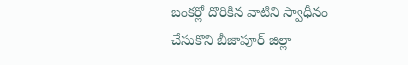బంకర్లో దొరికిన వాటిని స్వాధీనం చేసుకొని బీజాపూర్ జిల్లా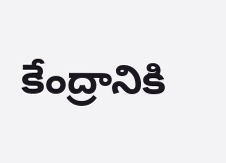కేంద్రానికి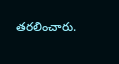తరలించారు.